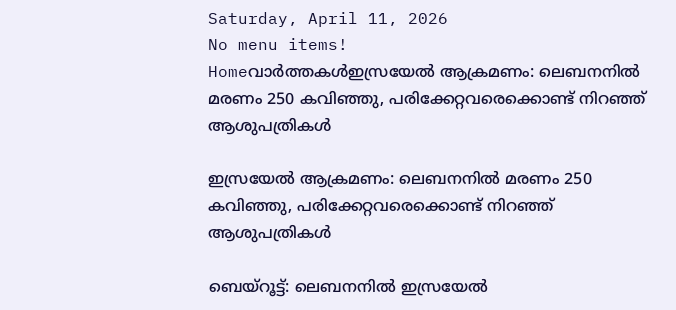Saturday, April 11, 2026
No menu items!
Homeവാർത്തകൾഇസ്രയേല്‍ ആക്രമണം: ലെബനനില്‍ മരണം 250 കവിഞ്ഞു, പരിക്കേറ്റവരെക്കൊണ്ട് നിറഞ്ഞ് ആശുപത്രികള്‍

ഇസ്രയേല്‍ ആക്രമണം: ലെബനനില്‍ മരണം 250 കവിഞ്ഞു, പരിക്കേറ്റവരെക്കൊണ്ട് നിറഞ്ഞ് ആശുപത്രികള്‍

ബെയ്‌റൂട്ട്: ലെബനനില്‍ ഇസ്രയേല്‍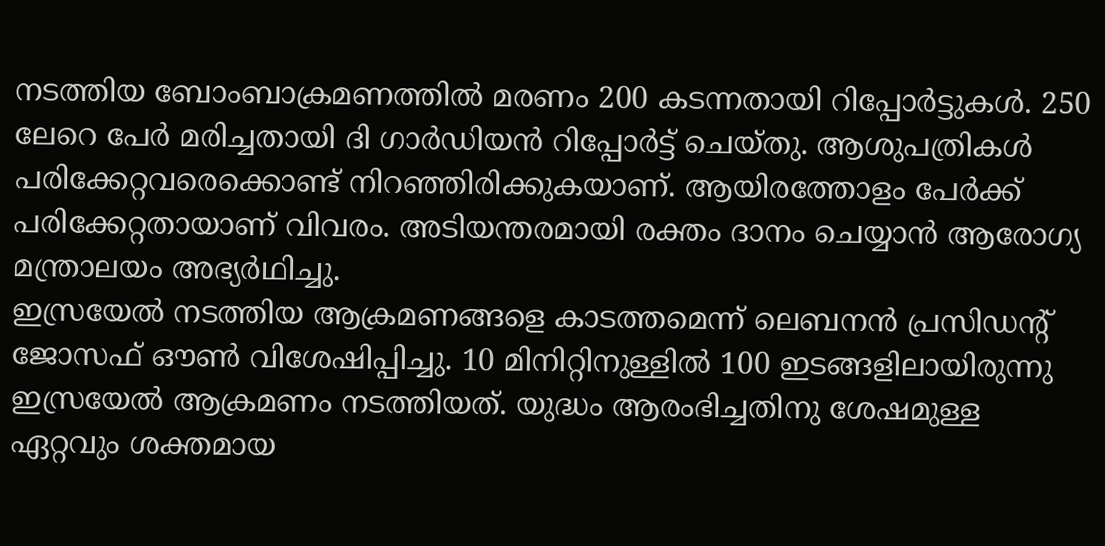നടത്തിയ ബോംബാക്രമണത്തില്‍ മരണം 200 കടന്നതായി റിപ്പോര്‍ട്ടുകള്‍. 250 ലേറെ പേര്‍ മരിച്ചതായി ദി ഗാര്‍ഡിയന്‍ റിപ്പോര്‍ട്ട് ചെയ്തു. ആശുപത്രികള്‍ പരിക്കേറ്റവരെക്കൊണ്ട് നിറഞ്ഞിരിക്കുകയാണ്. ആയിരത്തോളം പേര്‍ക്ക് പരിക്കേറ്റതായാണ് വിവരം. അടിയന്തരമായി രക്തം ദാനം ചെയ്യാൻ ആരോഗ്യ മന്ത്രാലയം അഭ്യർഥിച്ചു.
ഇസ്രയേൽ നടത്തിയ ആക്രമണങ്ങളെ കാടത്തമെന്ന് ലെബനൻ പ്രസിഡന്റ് ജോസഫ് ഔൺ വിശേഷിപ്പിച്ചു. 10 മിനിറ്റിനുള്ളില്‍ 100 ഇടങ്ങളിലായിരുന്നു ഇസ്രയേല്‍ ആക്രമണം നടത്തിയത്. യുദ്ധം ആരംഭിച്ചതിനു ശേഷമുള്ള ഏറ്റവും ശക്തമായ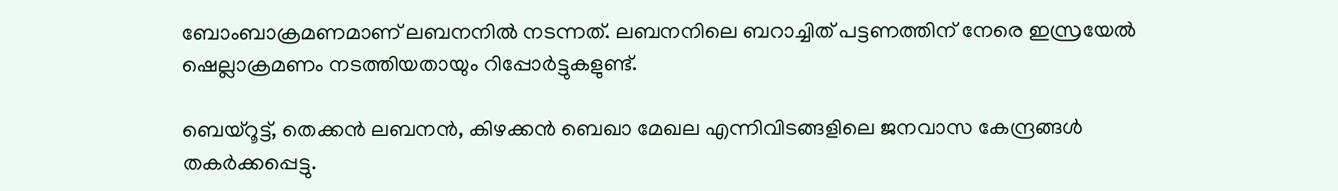ബോംബാക്രമണമാണ് ലബനനില്‍ നടന്നത്. ലബനനിലെ ബറാച്ചിത് പട്ടണത്തിന് നേരെ ഇസ്രയേൽ ഷെല്ലാക്രമണം നടത്തിയതായും റിപ്പോർട്ടുകളുണ്ട്.

ബെയ്‌റൂട്ട്, തെക്കന്‍ ലബനന്‍, കിഴക്കന്‍ ബെഖാ മേഖല എന്നിവിടങ്ങളിലെ ജനവാസ കേന്ദ്രങ്ങള്‍ തകര്‍ക്കപ്പെട്ടു.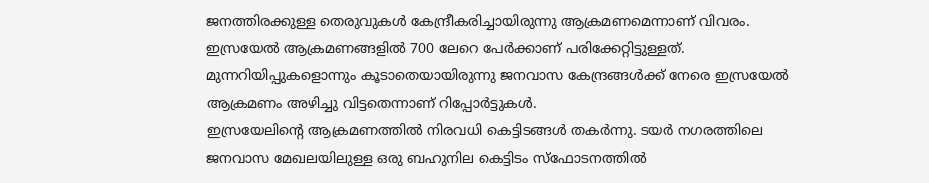ജനത്തിരക്കുള്ള തെരുവുകള്‍ കേന്ദ്രീകരിച്ചായിരുന്നു ആക്രമണമെന്നാണ് വിവരം. ഇസ്രയേല്‍ ആക്രമണങ്ങളില്‍ 700 ലേറെ പേര്‍ക്കാണ് പരിക്കേറ്റിട്ടുള്ളത്. മുന്നറിയിപ്പുകളൊന്നും കൂടാതെയായിരുന്നു ജനവാസ കേന്ദ്രങ്ങള്‍ക്ക് നേരെ ഇസ്രയേല്‍ ആക്രമണം അഴിച്ചു വിട്ടതെന്നാണ് റിപ്പോര്‍ട്ടുകള്‍.
ഇസ്രയേലിന്റെ ആക്രമണത്തില്‍ നിരവധി കെട്ടിടങ്ങള്‍ തകര്‍ന്നു. ടയര്‍ നഗരത്തിലെ ജനവാസ മേഖലയിലുള്ള ഒരു ബഹുനില കെട്ടിടം സ്ഫോടനത്തില്‍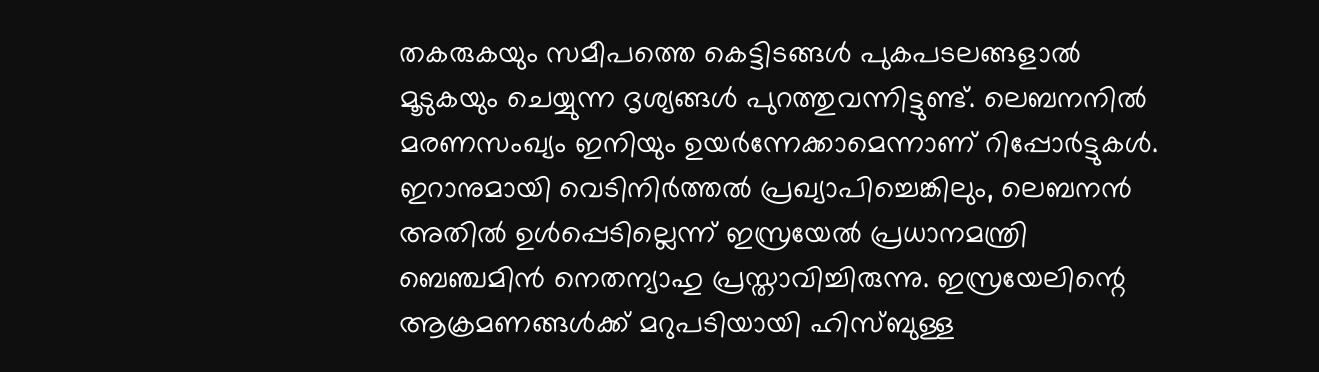തകരുകയും സമീപത്തെ കെട്ടിടങ്ങള്‍ പുകപടലങ്ങളാല്‍ മൂടുകയും ചെയ്യുന്ന ദൃശ്യങ്ങള്‍ പുറത്തുവന്നിട്ടുണ്ട്. ലെബനനില്‍ മരണസംഖ്യം ഇനിയും ഉയര്‍ന്നേക്കാമെന്നാണ് റിപ്പോര്‍ട്ടുകള്‍.
ഇറാനുമായി വെടിനിർത്തൽ പ്രഖ്യാപിച്ചെങ്കിലും, ലെബനൻ അതിൽ ഉൾപ്പെടില്ലെന്ന് ഇസ്രയേൽ പ്രധാനമന്ത്രി ബെഞ്ചമിൻ നെതന്യാഹു പ്രസ്താവിച്ചിരുന്നു. ഇസ്രയേലിന്റെ ആക്രമണങ്ങൾക്ക് മറുപടിയായി ഹിസ്ബുള്ള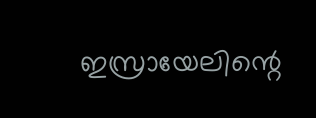ഇസ്രായേലിന്റെ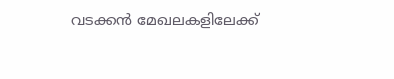വടക്കൻ മേഖലകളിലേക്ക്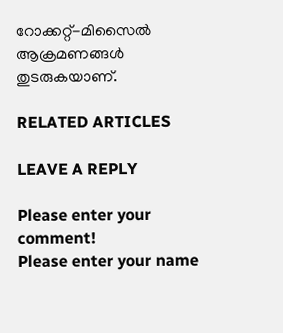റോക്കറ്റ്-മിസൈൽ ആക്രമണങ്ങൾ തുടരുകയാണ്.

RELATED ARTICLES

LEAVE A REPLY

Please enter your comment!
Please enter your name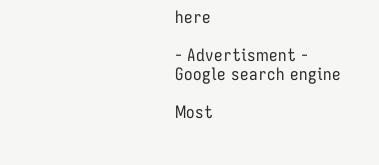here

- Advertisment -
Google search engine

Most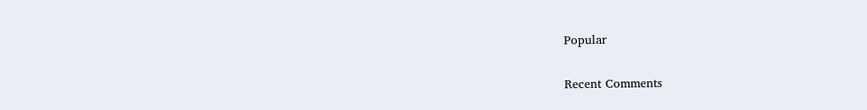Popular

Recent Comments